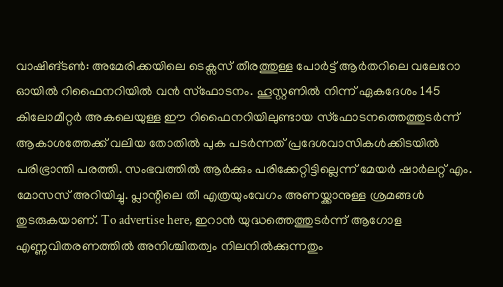വാഷിങ്ടൺ: അമേരിക്കയിലെ ടെക്സസ് തീരത്തുള്ള പോർട്ട് ആർതറിലെ വലേറോ ഓയിൽ റിഫൈനറിയിൽ വൻ സ്ഫോടനം. ഹൂസ്റ്റണിൽ നിന്ന് ഏകദേശം 145 കിലോമീറ്റർ അകലെയുള്ള ഈ റിഫൈനറിയിലുണ്ടായ സ്ഫോടനത്തെത്തുടർന്ന് ആകാശത്തേക്ക് വലിയ തോതിൽ പുക പടർന്നത് പ്രദേശവാസികൾക്കിടയിൽ പരിഭ്രാന്തി പരത്തി. സംഭവത്തിൽ ആർക്കും പരിക്കേറ്റിട്ടില്ലെന്ന് മേയർ ഷാർലറ്റ് എം. മോസസ് അറിയിച്ചു. പ്ലാന്റിലെ തീ എത്രയുംവേഗം അണയ്ക്കാനുള്ള ശ്രമങ്ങൾ തുടരുകയാണ്. To advertise here, ഇറാൻ യുദ്ധത്തെത്തുടർന്ന് ആഗോള എണ്ണവിതരണത്തിൽ അനിശ്ചിതത്വം നിലനിൽക്കുന്നതും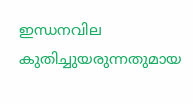ഇന്ധനവില കുതിച്ചുയരുന്നതുമായ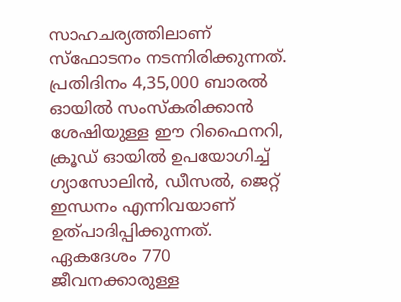സാഹചര്യത്തിലാണ് സ്ഫോടനം നടന്നിരിക്കുന്നത്. പ്രതിദിനം 4,35,000 ബാരൽ ഓയിൽ സംസ്കരിക്കാൻ ശേഷിയുള്ള ഈ റിഫൈനറി, ക്രൂഡ് ഓയിൽ ഉപയോഗിച്ച് ഗ്യാസോലിൻ, ഡീസൽ, ജെറ്റ് ഇന്ധനം എന്നിവയാണ് ഉത്പാദിപ്പിക്കുന്നത്. ഏകദേശം 770 ജീവനക്കാരുള്ള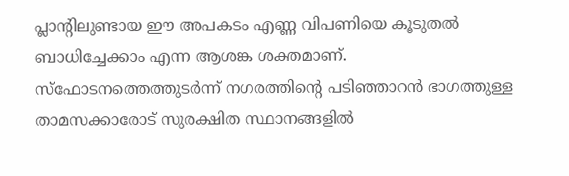പ്ലാന്റിലുണ്ടായ ഈ അപകടം എണ്ണ വിപണിയെ കൂടുതൽ ബാധിച്ചേക്കാം എന്ന ആശങ്ക ശക്തമാണ്. സ്ഫോടനത്തെത്തുടർന്ന് നഗരത്തിന്റെ പടിഞ്ഞാറൻ ഭാഗത്തുള്ള താമസക്കാരോട് സുരക്ഷിത സ്ഥാനങ്ങളിൽ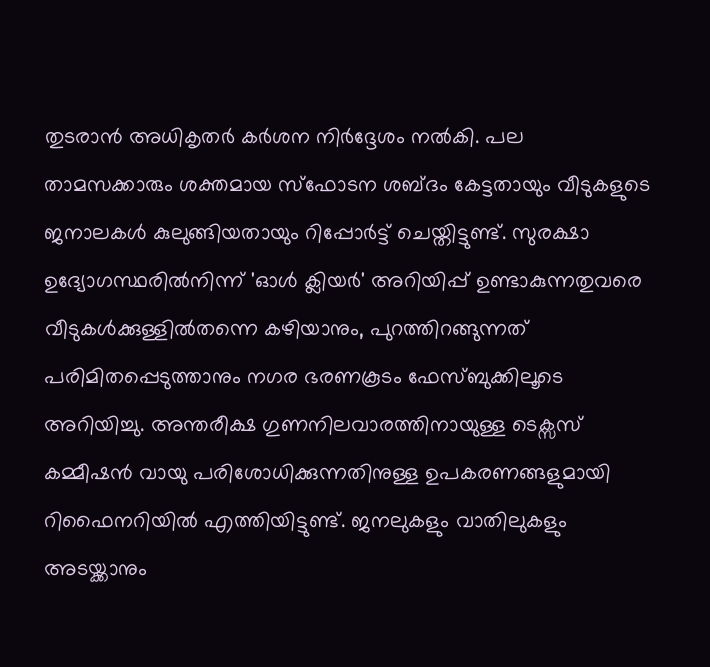തുടരാൻ അധികൃതർ കർശന നിർദ്ദേശം നൽകി. പല താമസക്കാരും ശക്തമായ സ്ഫോടന ശബ്ദം കേട്ടതായും വീടുകളുടെ ജനാലകൾ കുലുങ്ങിയതായും റിപ്പോർട്ട് ചെയ്തിട്ടുണ്ട്. സുരക്ഷാ ഉദ്യോഗസ്ഥരിൽനിന്ന് 'ഓൾ ക്ലിയർ' അറിയിപ്പ് ഉണ്ടാകുന്നതുവരെ വീടുകൾക്കുള്ളിൽതന്നെ കഴിയാനും, പുറത്തിറങ്ങുന്നത് പരിമിതപ്പെടുത്താനും നഗര ഭരണകൂടം ഫേസ്ബുക്കിലൂടെ അറിയിച്ചു. അന്തരീക്ഷ ഗുണനിലവാരത്തിനായുള്ള ടെക്സസ് കമ്മീഷൻ വായു പരിശോധിക്കുന്നതിനുള്ള ഉപകരണങ്ങളുമായി റിഫൈനറിയിൽ എത്തിയിട്ടുണ്ട്. ജനലുകളും വാതിലുകളും അടയ്ക്കാനും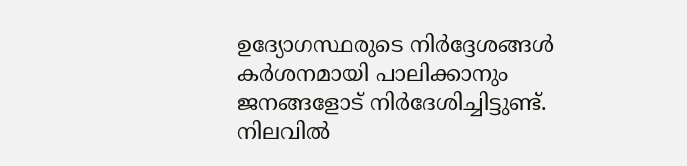ഉദ്യോഗസ്ഥരുടെ നിർദ്ദേശങ്ങൾ കർശനമായി പാലിക്കാനും ജനങ്ങളോട് നിർദേശിച്ചിട്ടുണ്ട്. നിലവിൽ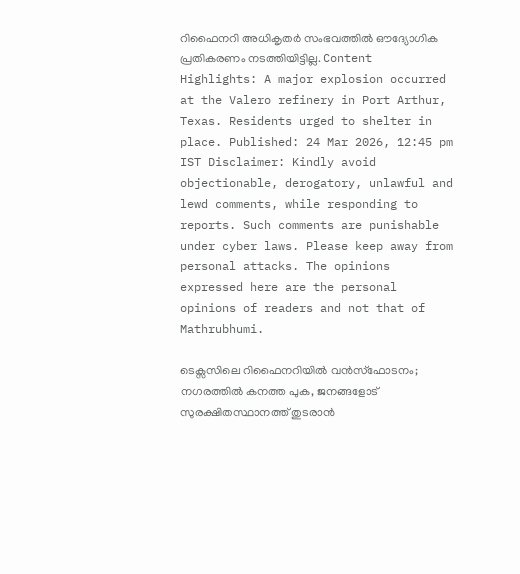റിഫൈനറി അധികൃതർ സംഭവത്തിൽ ഔദ്യോഗിക പ്രതികരണം നടത്തിയിട്ടില്ല. Content Highlights: A major explosion occurred at the Valero refinery in Port Arthur, Texas. Residents urged to shelter in place. Published: 24 Mar 2026, 12:45 pm IST Disclaimer: Kindly avoid objectionable, derogatory, unlawful and lewd comments, while responding to reports. Such comments are punishable under cyber laws. Please keep away from personal attacks. The opinions expressed here are the personal opinions of readers and not that of Mathrubhumi.

ടെക്സസിലെ റിഫൈനറിയിൽ വൻസ്ഫോടനം; നഗരത്തിൽ കനത്ത പുക, ജനങ്ങളോട് സുരക്ഷിതസ്ഥാനത്ത് തുടരാൻ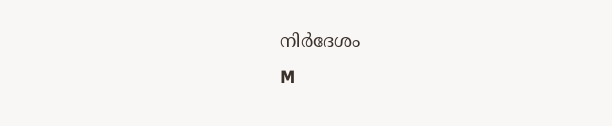നിർദേശം
M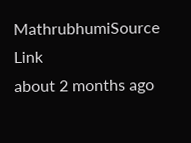MathrubhumiSource Link
about 2 months ago